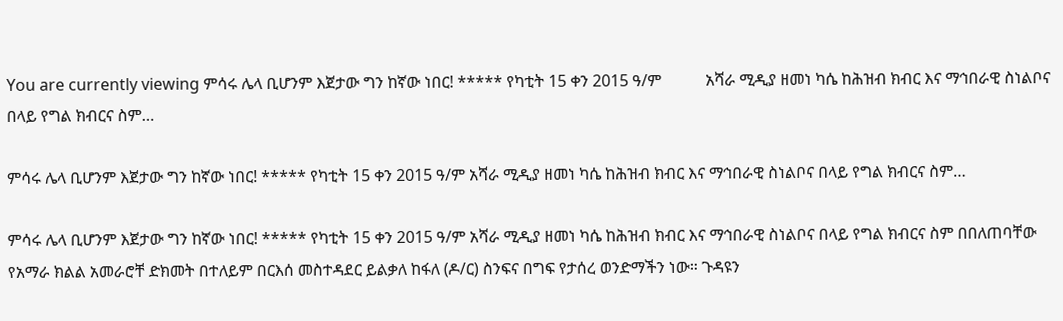You are currently viewing ምሳሩ ሌላ ቢሆንም እጀታው ግን ከኛው ነበር! ***** የካቲት 15 ቀን 2015 ዓ/ም           አሻራ ሚዲያ ዘመነ ካሴ ከሕዝብ ክብር እና ማኅበራዊ ስነልቦና በላይ የግል ክብርና ስም…

ምሳሩ ሌላ ቢሆንም እጀታው ግን ከኛው ነበር! ***** የካቲት 15 ቀን 2015 ዓ/ም አሻራ ሚዲያ ዘመነ ካሴ ከሕዝብ ክብር እና ማኅበራዊ ስነልቦና በላይ የግል ክብርና ስም…

ምሳሩ ሌላ ቢሆንም እጀታው ግን ከኛው ነበር! ***** የካቲት 15 ቀን 2015 ዓ/ም አሻራ ሚዲያ ዘመነ ካሴ ከሕዝብ ክብር እና ማኅበራዊ ስነልቦና በላይ የግል ክብርና ስም በበለጠባቸው የአማራ ክልል አመራሮቸ ድክመት በተለይም በርእሰ መስተዳደር ይልቃለ ከፋለ (ዶ/ር) ስንፍና በግፍ የታሰረ ወንድማችን ነው። ጉዳዩን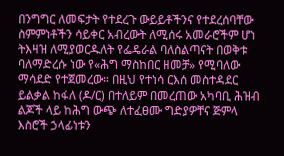በንግግር ለመፍታት የተደረጉ ውይይቶችንና የተደረሰባቸው ስምምነቶችን ሳይቀር አብረውት ለሚሰሩ አመራሮችም ሆነ ትእዛዝ ለሚያወርዱለት የፌዴራል ባለስልጣናት በወቅቱ ባለማድረሱ ነው የ«ሕግ ማስከበር ዘመቻ» የሚባለው ማሳደድ የተጀመረው። በዚህ የተነሳ ርእሰ መስተዳደር ይልቃል ከፋለ (ዶ/ር) በተለይም በመረጠው አካባቢ ሕዝብ ልጆች ላይ ከሕግ ውጭ ለተፈፀሙ ግድያዎቸና ጅምላ እስሮች ኃላፊነቱን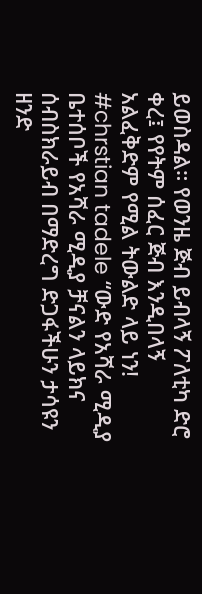ይወስዳል። የወንዜ ጅብ ይብላኝ ፖለቲካ ድሮ ቀረ፤ የየትም ሰፈር ጅብ እንዲበላኝ አልፈቅድም የሚል ትውልድ ላይ ነን! #chrstian tadele “ውድ የአሻራ ሚዲያ ቤተሰቦች የአሻራ ሚዲያ ቻናልን ላይክና ሰብስክራይብ በማድረግ ድጋፋችሁን ታሳዩን ዘንድ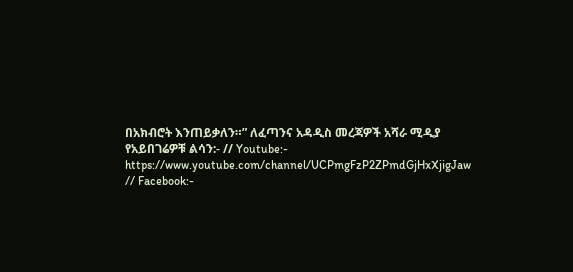በአክብሮት እንጠይቃለን።” ለፈጣንና አዳዲስ መረጃዎች አሻራ ሚዲያ የአይበገሬዎቹ ልሳን:- // Youtube:- https://www.youtube.com/channel/UCPmgFzP2ZPmdGjHxXjigJaw // Facebook:-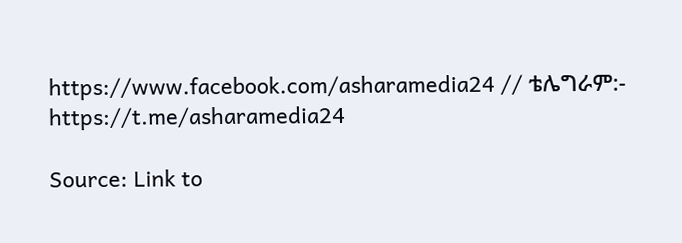https://www.facebook.com/asharamedia24 // ቴሌግራም:- https://t.me/asharamedia24

Source: Link to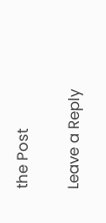the Post

Leave a Reply